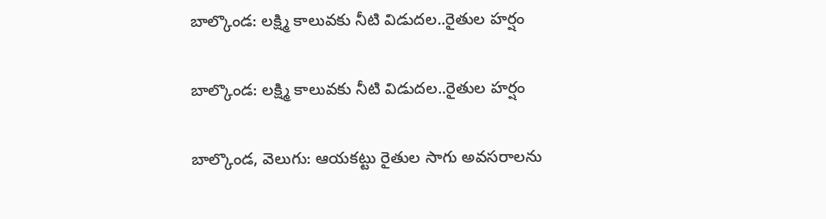బాల్కొండ: లక్ష్మి కాలువకు నీటి విడుదల..రైతుల హర్షం

బాల్కొండ: లక్ష్మి కాలువకు నీటి విడుదల..రైతుల హర్షం

బాల్కొండ, వెలుగు: ఆయకట్టు రైతుల సాగు అవసరాలను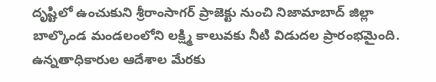దృష్టిలో ఉంచుకుని శ్రీరాంసాగర్‌‌‌‌ ప్రాజెక్టు నుంచి నిజామాబాద్ జిల్లా బాల్కొండ మండలంలోని లక్ష్మి కాలువకు నీటి విడుదల ప్రారంభమైంది. ఉన్నతాధికారుల ఆదేశాల మేరకు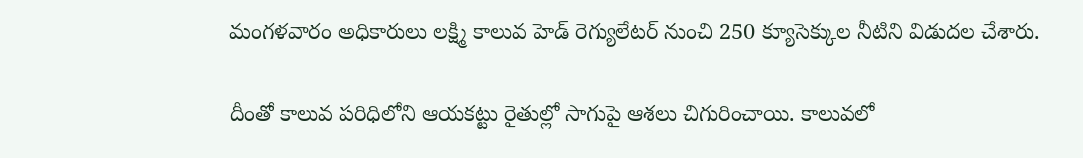మంగళవారం అధికారులు లక్ష్మి కాలువ హెడ్‌‌‌‌ రెగ్యులేటర్‌‌‌‌ నుంచి 250 క్యూసెక్కుల నీటిని విడుదల చేశారు.

దీంతో కాలువ పరిధిలోని ఆయకట్టు రైతుల్లో సాగుపై ఆశలు చిగురించాయి. కాలువలో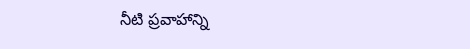నీటి ప్రవాహాన్ని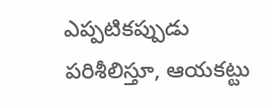ఎప్పటికప్పుడు పరిశీలిస్తూ, ఆయకట్టు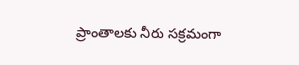ప్రాంతాలకు నీరు సక్రమంగా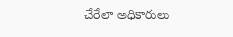చేరేలా అధికారులు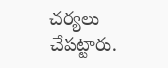చర్యలు చేపట్టారు.